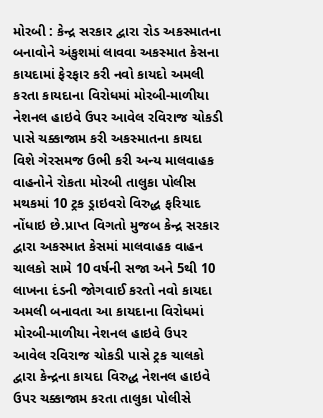મોરબી : કેન્દ્ર સરકાર દ્વારા રોડ અકસ્માતના બનાવોને અંકુશમાં લાવવા અકસ્માત કેસના કાયદામાં ફેરફાર કરી નવો કાયદો અમલી કરતા કાયદાના વિરોધમાં મોરબી-માળીયા નેશનલ હાઇવે ઉપર આવેલ રવિરાજ ચોકડી પાસે ચક્કાજામ કરી અકસ્માતના કાયદા વિશે ગેરસમજ ઉભી કરી અન્ય માલવાહક વાહનોને રોકતા મોરબી તાલુકા પોલીસ મથકમાં 10 ટ્રક ડ્રાઇવરો વિરુદ્ધ ફરિયાદ નોંધાઇ છે.પ્રાપ્ત વિગતો મુજબ કેન્દ્ર સરકાર દ્વારા અકસ્માત કેસમાં માલવાહક વાહન ચાલકો સામે 10 વર્ષની સજા અને 5થી 10 લાખના દંડની જોગવાઈ કરતો નવો કાયદા અમલી બનાવતા આ કાયદાના વિરોધમાં મોરબી-માળીયા નેશનલ હાઇવે ઉપર આવેલ રવિરાજ ચોકડી પાસે ટ્રક ચાલકો દ્વારા કેન્દ્રના કાયદા વિરુદ્ધ નેશનલ હાઇવે ઉપર ચક્કાજામ કરતા તાલુકા પોલીસે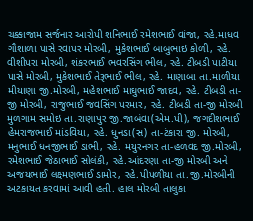ચક્કાજામ સર્જનાર આરોપી શનિભાઈ રમેશભાઈ વાંજા, રહે.માધવ ગૌશાળા પાસે રવાપર મોરબી, મુકેશભાઈ બાબુભાઇ કોળી, રહે. વીશીપરા મોરબી, શંકરભાઈ ભવરસિંગ ભીલ, રહે. ટીબડી પાટીયા પાસે મોરબી, મુકેશભાઈ તેરૂભાઈ ભીલ, રહે. માણાબા તા.માળીયા મીયાણા જી.મોરબી, મહેશભાઈ માઘુભાઈ જાદવ, રહે. ટીબડી તા-જી મોરબી, રાજુભાઈ જવસિંગ પરમાર, રહે. ટીબડી તા-જી મોરબી મુળગામ સમોઇ તા.રાણાપુર જી.જાબંવા(એમ.પી), જગદીશભાઈ હેમરાજભાઈ માંડવિયા, રહે. ધુનડા(સ) તા-ટંકારા જી. મોરબી, મનુભાઈ ધનજીભાઈ ડાભી, રહે. મયુરનગર તા-હળવદ જી.મોરબી, રમેશભાઈ જેઠાભાઈ સોલંકી, રહે.આંદરણા તા-જી મોરબી અને અજયભાઈ લક્ષ્મણભાઈ ડામોર, રહે.પીપળીયા તા.જી.મોરબીની અટકાયત કરવામાં આવી હતી. હાલ મોરબી તાલુકા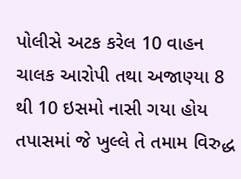પોલીસે અટક કરેલ 10 વાહન ચાલક આરોપી તથા અજાણ્યા 8 થી 10 ઇસમો નાસી ગયા હોય તપાસમાં જે ખુલ્લે તે તમામ વિરુદ્ધ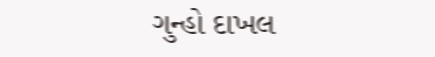ગુન્હો દાખલ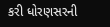કરી ધોરણસરની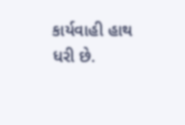કાર્યવાહી હાથ ધરી છે.